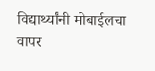विद्यार्थ्यांनी मोबाईलचा वापर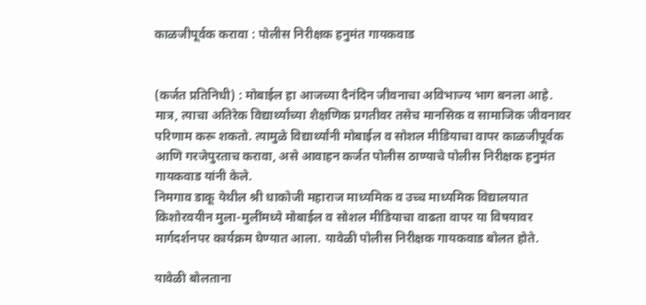काळजीपूर्वक करावा : पोलीस निरीक्षक हनुमंत गायकवाड


(कर्जत प्रतिनिधी) : मोबाईल हा आजच्या दैनंदिन जीवनाचा अविभाज्य भाग बनला आहे. मात्र, त्याचा अतिरेक विद्यार्थ्यांच्या शैक्षणिक प्रगतीवर तसेच मानसिक व सामाजिक जीवनावर परिणाम करू शकतो. त्यामुळे विद्यार्थ्यांनी मोबाईल व सोशल मीडियाचा वापर काळजीपूर्वक आणि गरजेपुरताच करावा, असे आवाहन कर्जत पोलीस ठाण्याचे पोलीस निरीक्षक हनुमंत गायकवाड यांनी केले.
निमगाव डाकू येथील श्री धाकोजी महाराज माध्यमिक व उच्च माध्यमिक विद्यालयात किशोरवयीन मुला-मुलींमध्ये मोबाईल व सोशल मीडियाचा वाढता वापर या विषयावर मार्गदर्शनपर कार्यक्रम घेण्यात आला. यावेळी पोलीस निरीक्षक गायकवाड बोलत होते.

यावेळी बोलताना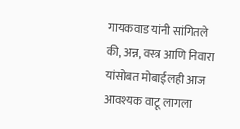गायकवाड यांनी सांगितले की, अन्न, वस्त्र आणि निवारा यांसोबत मोबाईलही आज आवश्यक वाटू लागला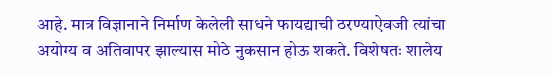आहे. मात्र विज्ञानाने निर्माण केलेली साधने फायद्याची ठरण्याऐवजी त्यांचा अयोग्य व अतिवापर झाल्यास मोठे नुकसान होऊ शकते. विशेषतः शालेय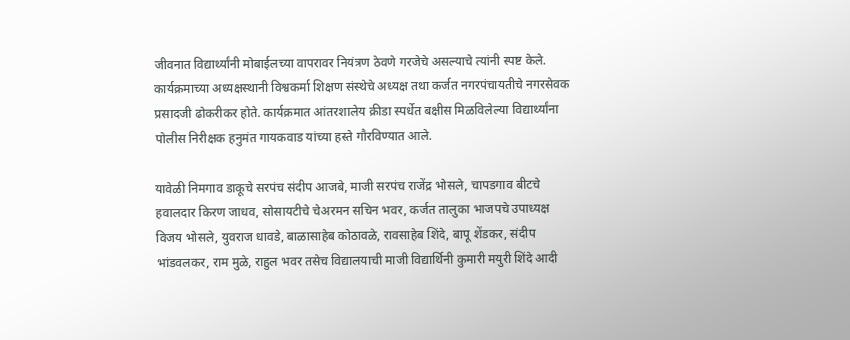जीवनात विद्यार्थ्यांनी मोबाईलच्या वापरावर नियंत्रण ठेवणे गरजेचे असल्याचे त्यांनी स्पष्ट केले.
कार्यक्रमाच्या अध्यक्षस्थानी विश्वकर्मा शिक्षण संस्थेचे अध्यक्ष तथा कर्जत नगरपंचायतीचे नगरसेवक प्रसादजी ढोकरीकर होते. कार्यक्रमात आंतरशालेय क्रीडा स्पर्धेत बक्षीस मिळविलेल्या विद्यार्थ्यांना पोलीस निरीक्षक हनुमंत गायकवाड यांच्या हस्ते गौरविण्यात आले.

यावेळी निमगाव डाकूचे सरपंच संदीप आजबे, माजी सरपंच राजेंद्र भोसले, चापडगाव बीटचे हवालदार किरण जाधव, सोसायटीचे चेअरमन सचिन भवर, कर्जत तालुका भाजपचे उपाध्यक्ष विजय भोसले, युवराज धावडे, बाळासाहेब कोठावळे, रावसाहेब शिंदे, बापू शेंडकर, संदीप भांडवलकर, राम मुळे, राहुल भवर तसेच विद्यालयाची माजी विद्यार्थिनी कुमारी मयुरी शिंदे आदी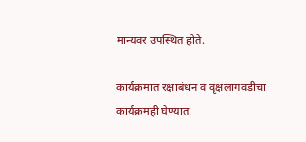मान्यवर उपस्थित होते.

कार्यक्रमात रक्षाबंधन व वृक्षलागवडीचा कार्यक्रमही घेण्यात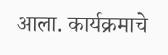आला. कार्यक्रमाचे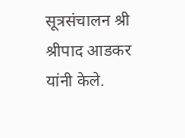सूत्रसंचालन श्री श्रीपाद आडकर यांनी केले.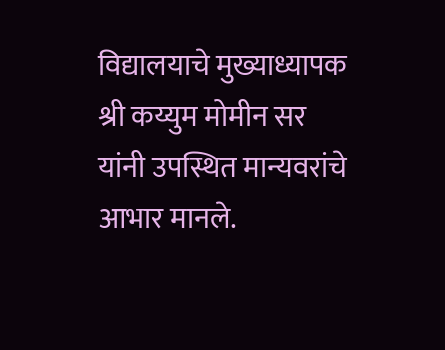विद्यालयाचे मुख्याध्यापक श्री कय्युम मोमीन सर यांनी उपस्थित मान्यवरांचे आभार मानले.